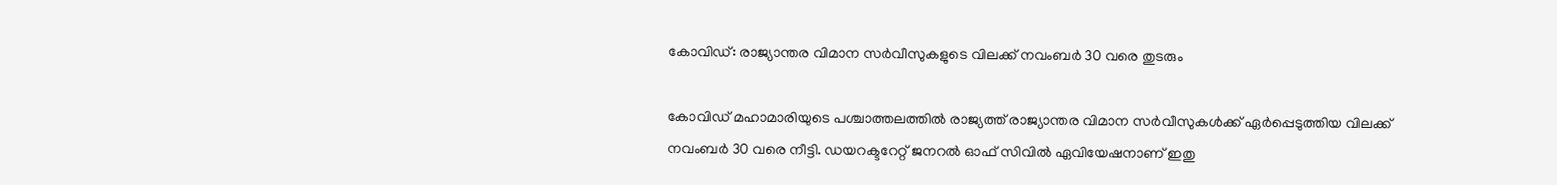കോവിഡ്: രാജ്യാന്തര വിമാന സർവീസുകളുടെ വിലക്ക് നവംബർ 30 വരെ തുടരും

കോവിഡ് മഹാമാരിയുടെ പശ്ചാത്തലത്തിൽ രാജ്യത്ത് രാജ്യാന്തര വിമാന സർവീസുകൾക്ക് ഏർപ്പെടുത്തിയ വിലക്ക് നവംബർ 30 വരെ നീട്ടി. ഡയറക്ടറേറ്റ് ജനറൽ ഓഫ് സിവിൽ ഏവിയേഷനാണ് ഇതു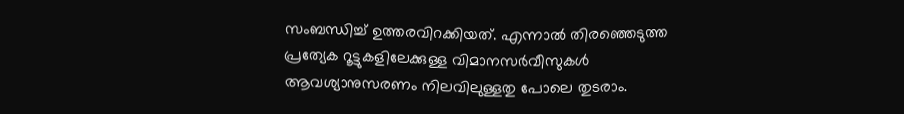സംബന്ധിച്ച് ഉത്തരവിറക്കിയത്. എന്നാൽ തിരഞ്ഞെടുത്ത പ്രത്യേക റൂട്ടുകളിലേക്കുള്ള വിമാനസർവീസുകൾ ആവശ്യാനുസരണം നിലവിലുള്ളതു പോലെ തുടരാം.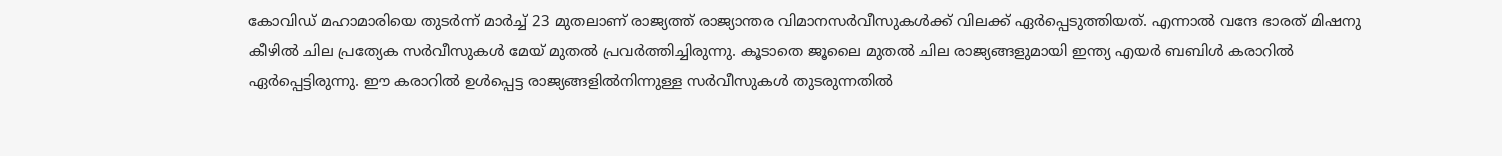കോവിഡ് മഹാമാരിയെ തുടർന്ന് മാർച്ച് 23 മുതലാണ് രാജ്യത്ത് രാജ്യാന്തര വിമാനസർവീസുകൾക്ക് വിലക്ക് ഏർപ്പെടുത്തിയത്. എന്നാൽ വന്ദേ ഭാരത് മിഷനു കീഴിൽ ചില പ്രത്യേക സർവീസുകൾ മേയ് മുതൽ പ്രവർത്തിച്ചിരുന്നു. കൂടാതെ ജൂലൈ മുതൽ ചില രാജ്യങ്ങളുമായി ഇന്ത്യ എയർ ബബിൾ കരാറിൽ ഏർപ്പെട്ടിരുന്നു. ഈ കരാറിൽ ഉൾപ്പെട്ട രാജ്യങ്ങളിൽനിന്നുള്ള സർവീസുകൾ തുടരുന്നതിൽ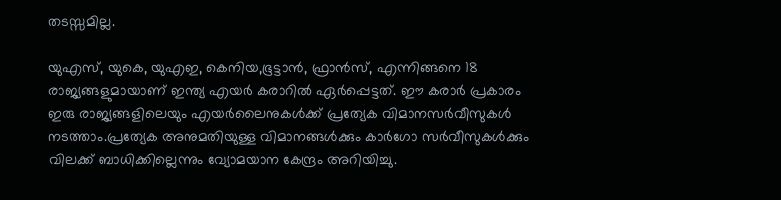തടസ്സമില്ല.

യുഎസ്, യുകെ, യുഎഇ, കെനിയ,ഭൂട്ടാൻ, ഫ്രാൻസ്, എന്നിങ്ങനെ 18 രാജ്യങ്ങളുമായാണ് ഇന്ത്യ എയർ കരാറിൽ ഏർപ്പെട്ടത്. ഈ കരാർ പ്രകാരം ഇരു രാജ്യങ്ങളിലെയും എയർലൈനുകൾക്ക് പ്രത്യേക വിമാനസർവീസുകൾ നടത്താം.പ്രത്യേക അനുമതിയുള്ള വിമാനങ്ങൾക്കും കാർഗോ സർവീസുകൾക്കും വിലക്ക് ബാധിക്കില്ലെന്നും വ്യോമയാന കേന്ദ്രം അറിയിച്ചു.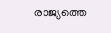രാജ്യത്തെ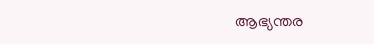ആഭ്യന്തര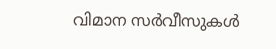വിമാന സർവീസുകൾ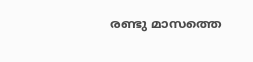രണ്ടു മാസത്തെ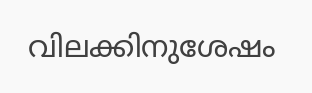വിലക്കിനുശേഷം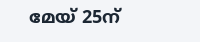മേയ് 25ന്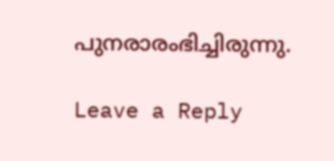പുനരാരംഭിച്ചിരുന്നു.

Leave a Reply